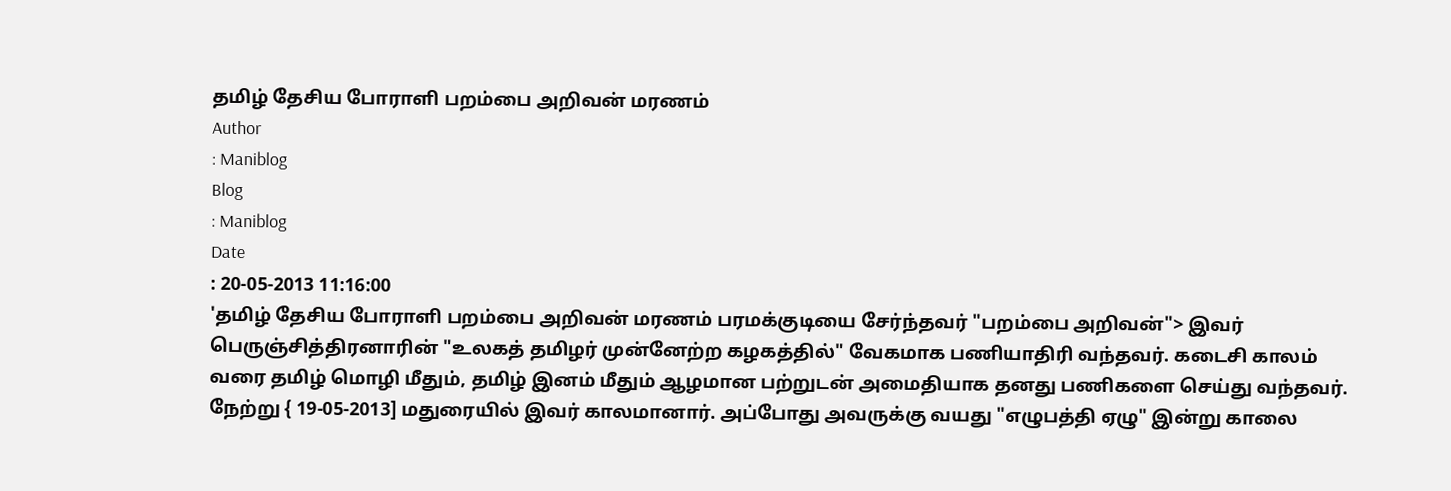தமிழ் தேசிய போராளி பறம்பை அறிவன் மரணம்
Author
: Maniblog
Blog
: Maniblog
Date
: 20-05-2013 11:16:00
'தமிழ் தேசிய போராளி பறம்பை அறிவன் மரணம் பரமக்குடியை சேர்ந்தவர் "பறம்பை அறிவன்"> இவர் பெருஞ்சித்திரனாரின் "உலகத் தமிழர் முன்னேற்ற கழகத்தில்" வேகமாக பணியாதிரி வந்தவர். கடைசி காலம் வரை தமிழ் மொழி மீதும், தமிழ் இனம் மீதும் ஆழமான பற்றுடன் அமைதியாக தனது பணிகளை செய்து வந்தவர். நேற்று { 19-05-2013] மதுரையில் இவர் காலமானார். அப்போது அவருக்கு வயது "எழுபத்தி ஏழு" இன்று காலை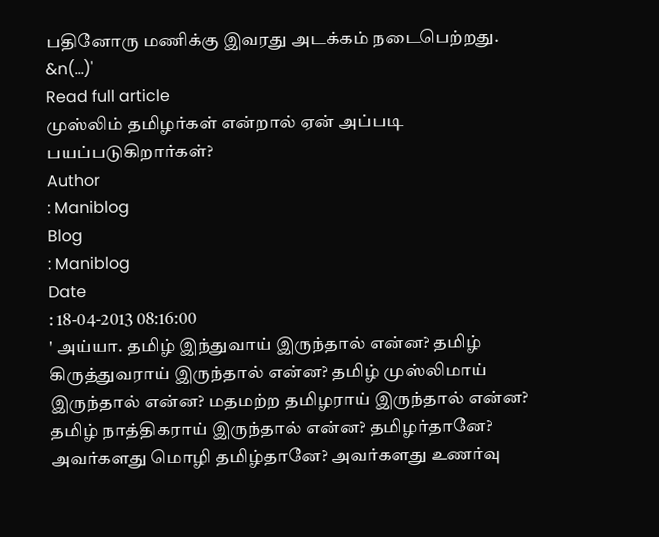பதினோரு மணிக்கு இவரது அடக்கம் நடைபெற்றது. &n(...)'
Read full article
முஸ்லிம் தமிழர்கள் என்றால் ஏன் அப்படி பயப்படுகிறார்கள்?
Author
: Maniblog
Blog
: Maniblog
Date
: 18-04-2013 08:16:00
' அய்யா. தமிழ் இந்துவாய் இருந்தால் என்ன? தமிழ் கிருத்துவராய் இருந்தால் என்ன? தமிழ் முஸ்லிமாய் இருந்தால் என்ன? மதமற்ற தமிழராய் இருந்தால் என்ன? தமிழ் நாத்திகராய் இருந்தால் என்ன? தமிழர்தானே? அவர்களது மொழி தமிழ்தானே? அவர்களது உணர்வு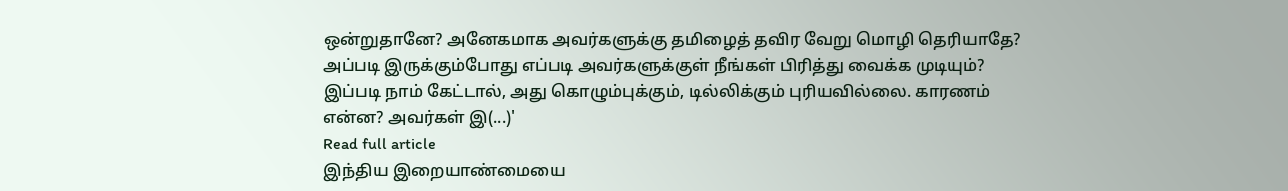ஒன்றுதானே? அனேகமாக அவர்களுக்கு தமிழைத் தவிர வேறு மொழி தெரியாதே? அப்படி இருக்கும்போது எப்படி அவர்களுக்குள் நீங்கள் பிரித்து வைக்க முடியும்? இப்படி நாம் கேட்டால், அது கொழும்புக்கும், டில்லிக்கும் புரியவில்லை. காரணம் என்ன? அவர்கள் இ(...)'
Read full article
இந்திய இறையாண்மையை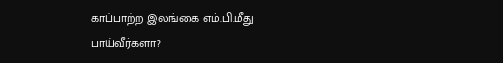காப்பாற்ற இலங்கை எம்.பி.மீது பாய்வீர்களா?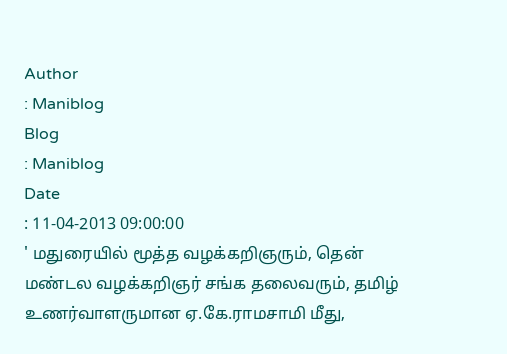Author
: Maniblog
Blog
: Maniblog
Date
: 11-04-2013 09:00:00
' மதுரையில் மூத்த வழக்கறிஞரும், தென் மண்டல வழக்கறிஞர் சங்க தலைவரும், தமிழ் உணர்வாளருமான ஏ.கே.ராமசாமி மீது,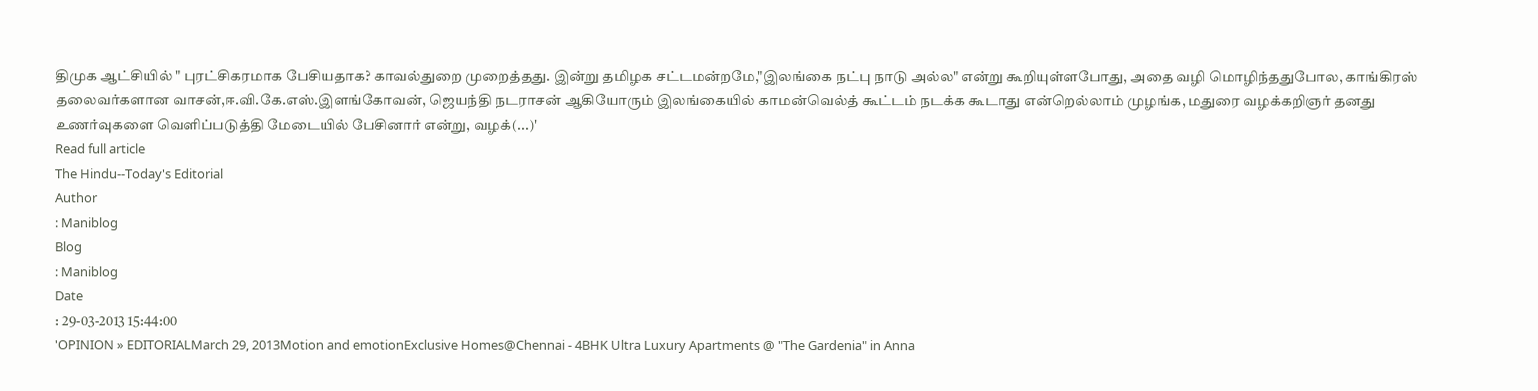திமுக ஆட்சியில் " புரட்சிகரமாக பேசியதாக? காவல்துறை முறைத்தது. இன்று தமிழக சட்டமன்றமே,"இலங்கை நட்பு நாடு அல்ல" என்று கூறியுள்ளபோது, அதை வழி மொழிந்ததுபோல, காங்கிரஸ் தலைவர்களான வாசன்,ஈ.வி.கே.எஸ்.இளங்கோவன், ஜெயந்தி நடராசன் ஆகியோரும் இலங்கையில் காமன்வெல்த் கூட்டம் நடக்க கூடாது என்றெல்லாம் முழங்க, மதுரை வழக்கறிஞர் தனது உணர்வுகளை வெளிப்படுத்தி மேடையில் பேசினார் என்று, வழக்(...)'
Read full article
The Hindu--Today's Editorial
Author
: Maniblog
Blog
: Maniblog
Date
: 29-03-2013 15:44:00
'OPINION » EDITORIALMarch 29, 2013Motion and emotionExclusive Homes@Chennai - 4BHK Ultra Luxury Apartments @ "The Gardenia" in Anna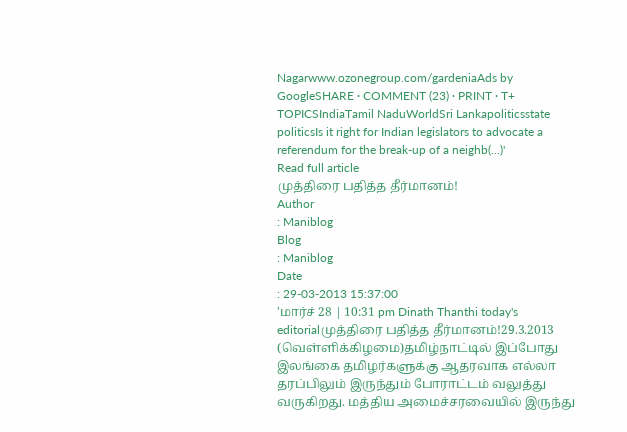Nagarwww.ozonegroup.com/gardeniaAds by GoogleSHARE · COMMENT (23) · PRINT · T+ TOPICSIndiaTamil NaduWorldSri Lankapoliticsstate politicsIs it right for Indian legislators to advocate a referendum for the break-up of a neighb(...)'
Read full article
முத்திரை பதித்த தீர்மானம்!
Author
: Maniblog
Blog
: Maniblog
Date
: 29-03-2013 15:37:00
'மார்ச் 28 | 10:31 pm Dinath Thanthi today's editorialமுத்திரை பதித்த தீர்மானம்!29.3.2013 (வெள்ளிக்கிழமை)தமிழ்நாட்டில் இப்போது இலங்கை தமிழர்களுக்கு ஆதரவாக எல்லா தரப்பிலும் இருந்தும் போராட்டம் வலுத்து வருகிறது. மத்திய அமைச்சரவையில் இருந்து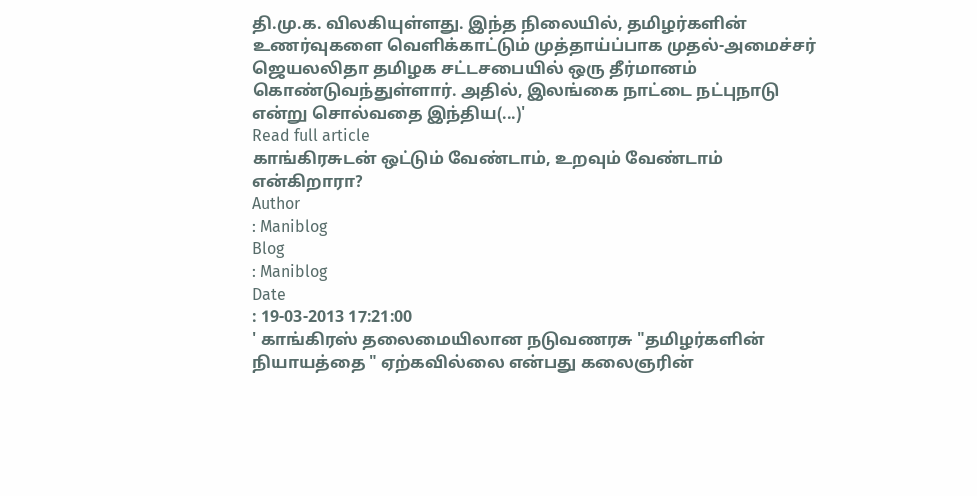தி.மு.க. விலகியுள்ளது. இந்த நிலையில், தமிழர்களின் உணர்வுகளை வெளிக்காட்டும் முத்தாய்ப்பாக முதல்-அமைச்சர் ஜெயலலிதா தமிழக சட்டசபையில் ஒரு தீர்மானம் கொண்டுவந்துள்ளார். அதில், இலங்கை நாட்டை நட்புநாடு என்று சொல்வதை இந்திய(...)'
Read full article
காங்கிரசுடன் ஒட்டும் வேண்டாம், உறவும் வேண்டாம் என்கிறாரா?
Author
: Maniblog
Blog
: Maniblog
Date
: 19-03-2013 17:21:00
' காங்கிரஸ் தலைமையிலான நடுவணரசு "தமிழர்களின் நியாயத்தை " ஏற்கவில்லை என்பது கலைஞரின்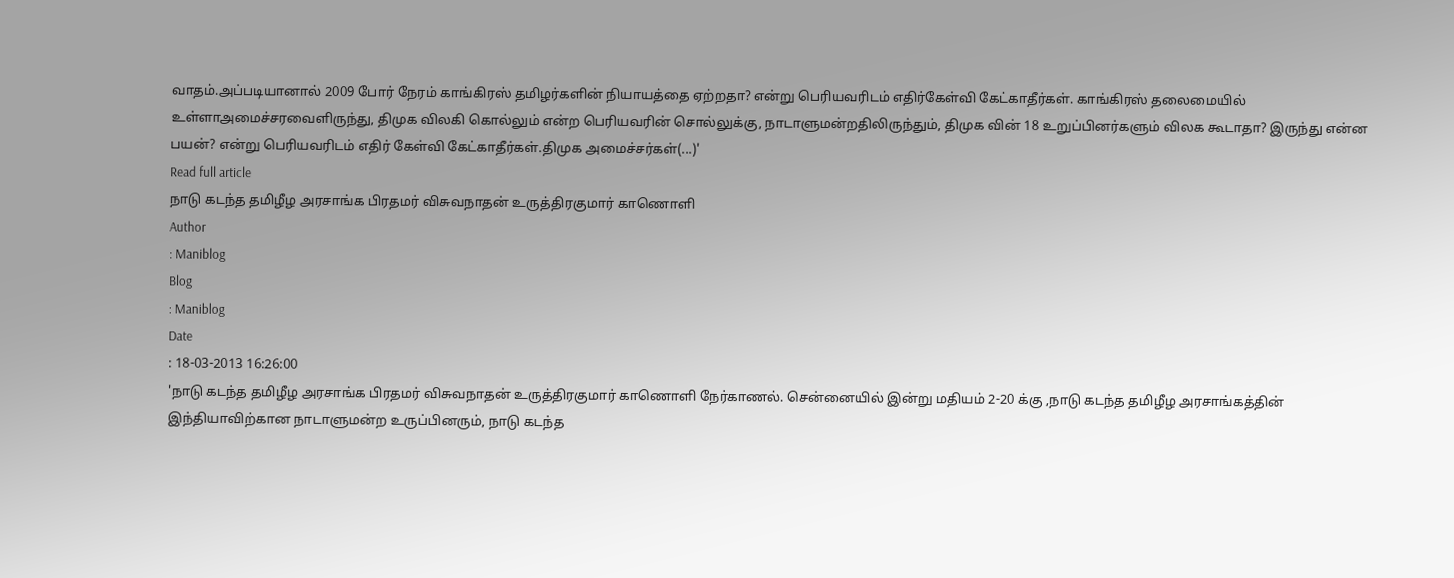வாதம்.அப்படியானால் 2009 போர் நேரம் காங்கிரஸ் தமிழர்களின் நியாயத்தை ஏற்றதா? என்று பெரியவரிடம் எதிர்கேள்வி கேட்காதீர்கள். காங்கிரஸ் தலைமையில் உள்ளாஅமைச்சரவைளிருந்து, திமுக விலகி கொல்லும் என்ற பெரியவரின் சொல்லுக்கு, நாடாளுமன்றதிலிருந்தும், திமுக வின் 18 உறுப்பினர்களும் விலக கூடாதா? இருந்து என்ன பயன்? என்று பெரியவரிடம் எதிர் கேள்வி கேட்காதீர்கள்.திமுக அமைச்சர்கள்(...)'
Read full article
நாடு கடந்த தமிழீழ அரசாங்க பிரதமர் விசுவநாதன் உருத்திரகுமார் காணொளி
Author
: Maniblog
Blog
: Maniblog
Date
: 18-03-2013 16:26:00
'நாடு கடந்த தமிழீழ அரசாங்க பிரதமர் விசுவநாதன் உருத்திரகுமார் காணொளி நேர்காணல். சென்னையில் இன்று மதியம் 2-20 க்கு ,நாடு கடந்த தமிழீழ அரசாங்கத்தின் இந்தியாவிற்கான நாடாளுமன்ற உருப்பினரும், நாடு கடந்த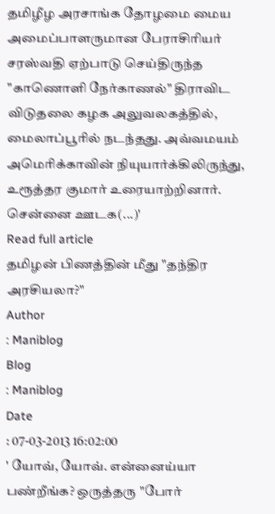தமிழீழ அரசாங்க தோழமை மைய அமைப்பாளருமான பேராசிரியர் சரஸ்வதி ஏற்பாடு செய்திருந்த "காணொளி நேர்காணல்" திராவிட விடுதலை கழக அலுவலகத்தில், மைலாப்பூரில் நடந்தது. அவ்வமயம் அமெரிக்காவின் நியுயார்க்கிலிருந்து, உரூத்தர குமார் உரையாற்றினார். சென்னை ஊடக(...)'
Read full article
தமிழன் பிணத்தின் மீது "தந்திர அரசியலா?"
Author
: Maniblog
Blog
: Maniblog
Date
: 07-03-2013 16:02:00
' யோவ், யோவ். என்னைய்யா பண்றீங்க? ஒருத்தரு "போர்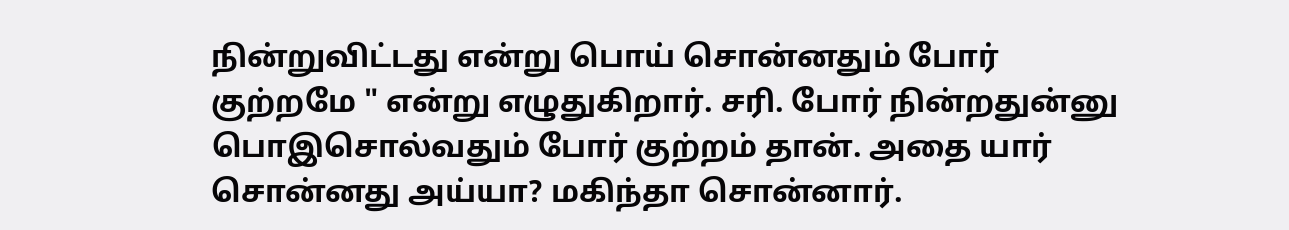நின்றுவிட்டது என்று பொய் சொன்னதும் போர் குற்றமே " என்று எழுதுகிறார். சரி. போர் நின்றதுன்னு பொஇசொல்வதும் போர் குற்றம் தான். அதை யார் சொன்னது அய்யா? மகிந்தா சொன்னார்.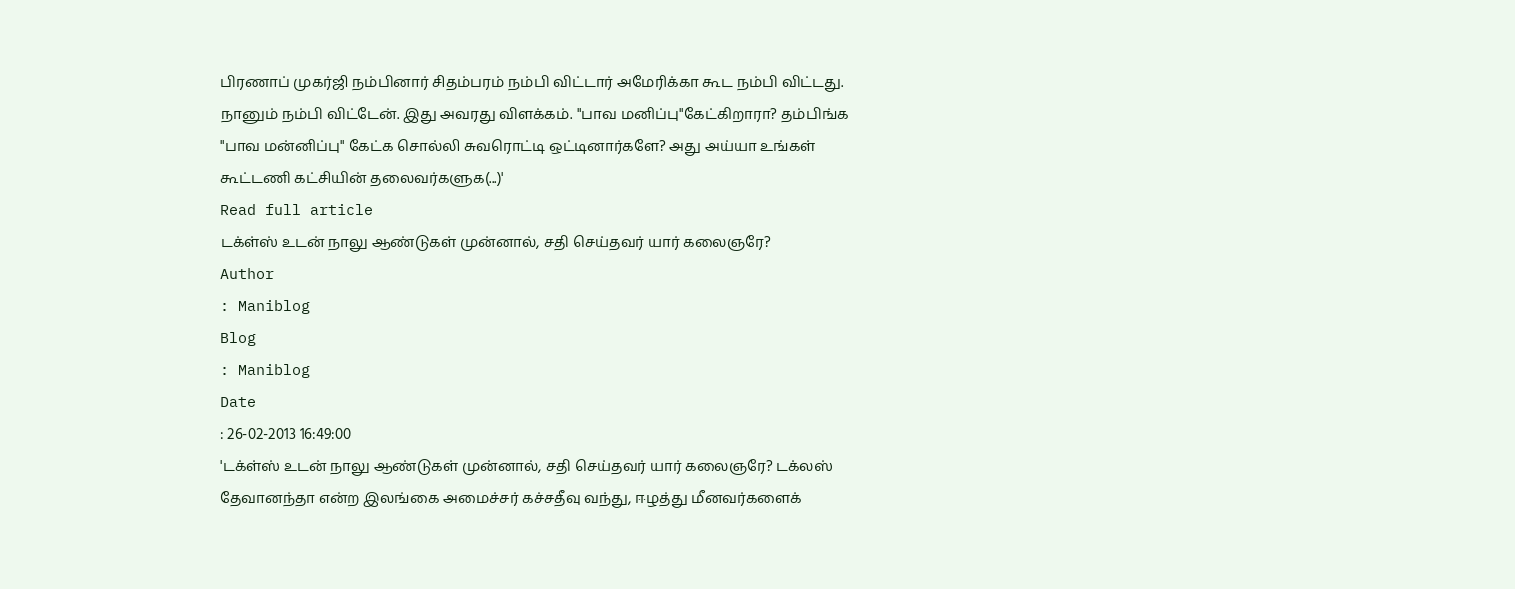பிரணாப் முகர்ஜி நம்பினார் சிதம்பரம் நம்பி விட்டார் அமேரிக்கா கூட நம்பி விட்டது. நானும் நம்பி விட்டேன். இது அவரது விளக்கம். "பாவ மனிப்பு"கேட்கிறாரா? தம்பிங்க "பாவ மன்னிப்பு" கேட்க சொல்லி சுவரொட்டி ஒட்டினார்களே? அது அய்யா உங்கள் கூட்டணி கட்சியின் தலைவர்களுக(...)'
Read full article
டக்ள்ஸ் உடன் நாலு ஆண்டுகள் முன்னால், சதி செய்தவர் யார் கலைஞரே?
Author
: Maniblog
Blog
: Maniblog
Date
: 26-02-2013 16:49:00
'டக்ள்ஸ் உடன் நாலு ஆண்டுகள் முன்னால், சதி செய்தவர் யார் கலைஞரே? டக்லஸ் தேவானந்தா என்ற இலங்கை அமைச்சர் கச்சதீவு வந்து, ஈழத்து மீனவர்களைக்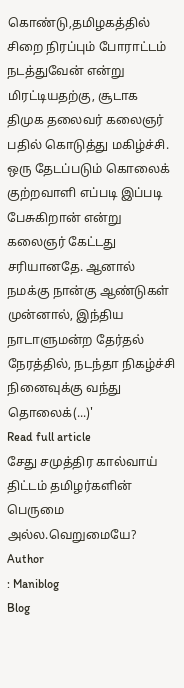கொண்டு,தமிழகத்தில் சிறை நிரப்பும் போராட்டம் நடத்துவேன் என்று மிரட்டியதற்கு, சூடாக திமுக தலைவர் கலைஞர் பதில் கொடுத்து மகிழ்ச்சி. ஒரு தேடப்படும் கொலைக் குற்றவாளி எப்படி இப்படி பேசுகிறான் என்று கலைஞர் கேட்டது சரியானதே. ஆனால் நமக்கு நான்கு ஆண்டுகள் முன்னால், இந்திய நாடாளுமன்ற தேர்தல் நேரத்தில், நடந்தா நிகழ்ச்சி நினைவுக்கு வந்து தொலைக்(...)'
Read full article
சேது சமுத்திர கால்வாய் திட்டம் தமிழர்களின் பெருமை அல்ல.வெறுமையே?
Author
: Maniblog
Blog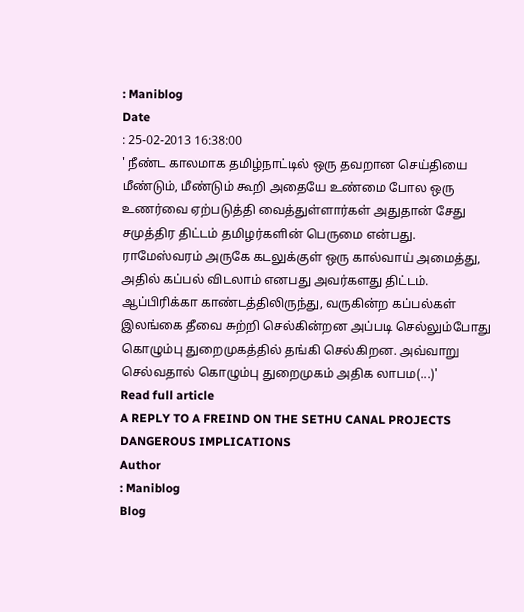: Maniblog
Date
: 25-02-2013 16:38:00
' நீண்ட காலமாக தமிழ்நாட்டில் ஒரு தவறான செய்தியை மீண்டும், மீண்டும் கூறி அதையே உண்மை போல ஒரு உணர்வை ஏற்படுத்தி வைத்துள்ளார்கள் அதுதான் சேது சமுத்திர திட்டம் தமிழர்களின் பெருமை என்பது. ராமேஸ்வரம் அருகே கடலுக்குள் ஒரு கால்வாய் அமைத்து, அதில் கப்பல் விடலாம் எனபது அவர்களது திட்டம். ஆப்பிரிக்கா காண்டத்திலிருந்து, வருகின்ற கப்பல்கள் இலங்கை தீவை சுற்றி செல்கின்றன அப்படி செல்லும்போது கொழும்பு துறைமுகத்தில் தங்கி செல்கிறன. அவ்வாறு செல்வதால் கொழும்பு துறைமுகம் அதிக லாபம(...)'
Read full article
A REPLY TO A FREIND ON THE SETHU CANAL PROJECTS DANGEROUS IMPLICATIONS
Author
: Maniblog
Blog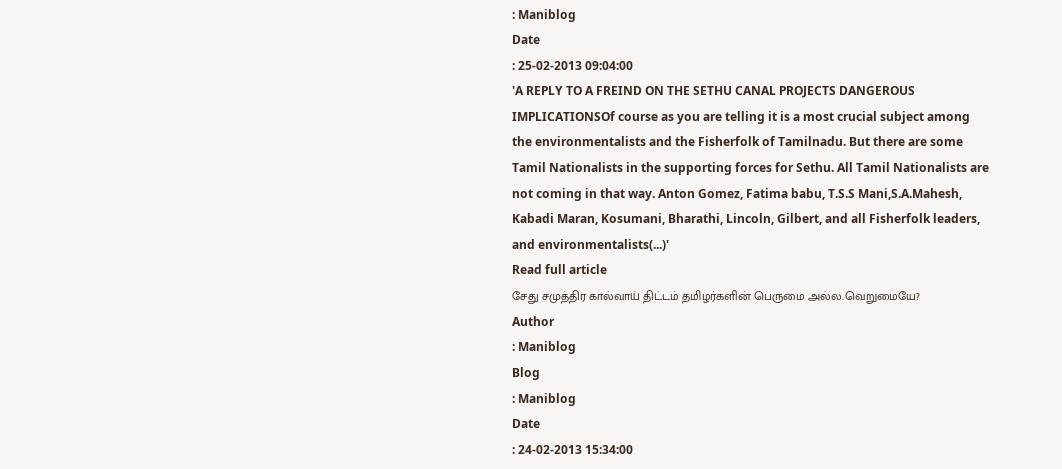: Maniblog
Date
: 25-02-2013 09:04:00
'A REPLY TO A FREIND ON THE SETHU CANAL PROJECTS DANGEROUS IMPLICATIONSOf course as you are telling it is a most crucial subject among the environmentalists and the Fisherfolk of Tamilnadu. But there are some Tamil Nationalists in the supporting forces for Sethu. All Tamil Nationalists are not coming in that way. Anton Gomez, Fatima babu, T.S.S Mani,S.A.Mahesh, Kabadi Maran, Kosumani, Bharathi, Lincoln, Gilbert, and all Fisherfolk leaders, and environmentalists(...)'
Read full article
சேது சமுத்திர கால்வாய் திட்டம் தமிழர்களின் பெருமை அல்ல.வெறுமையே?
Author
: Maniblog
Blog
: Maniblog
Date
: 24-02-2013 15:34:00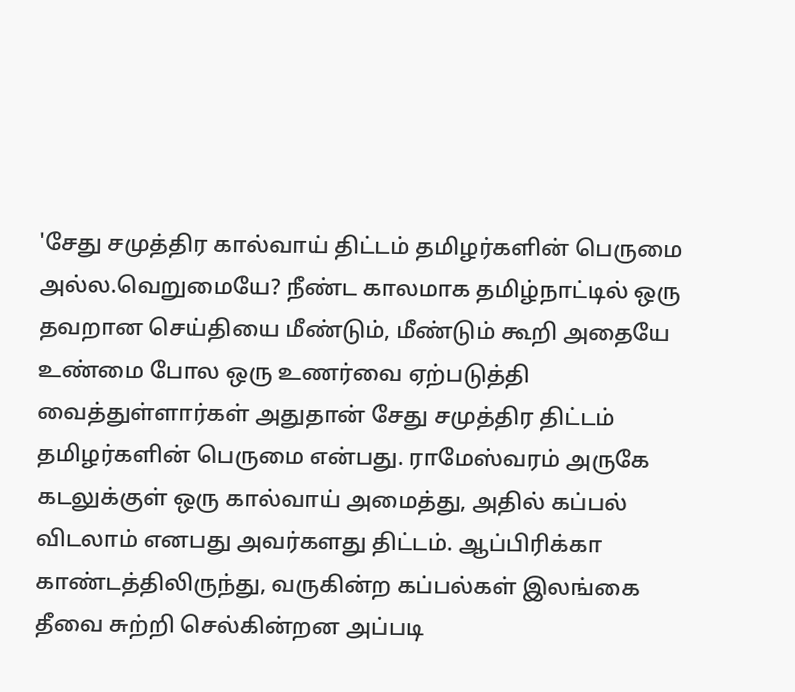'சேது சமுத்திர கால்வாய் திட்டம் தமிழர்களின் பெருமை அல்ல.வெறுமையே? நீண்ட காலமாக தமிழ்நாட்டில் ஒரு தவறான செய்தியை மீண்டும், மீண்டும் கூறி அதையே உண்மை போல ஒரு உணர்வை ஏற்படுத்தி வைத்துள்ளார்கள் அதுதான் சேது சமுத்திர திட்டம் தமிழர்களின் பெருமை என்பது. ராமேஸ்வரம் அருகே கடலுக்குள் ஒரு கால்வாய் அமைத்து, அதில் கப்பல் விடலாம் எனபது அவர்களது திட்டம். ஆப்பிரிக்கா காண்டத்திலிருந்து, வருகின்ற கப்பல்கள் இலங்கை தீவை சுற்றி செல்கின்றன அப்படி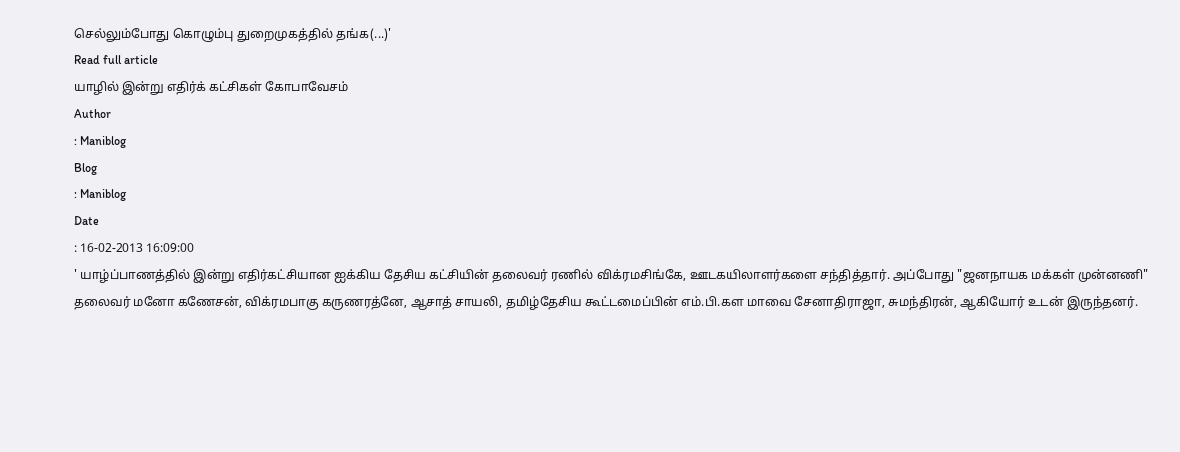செல்லும்போது கொழும்பு துறைமுகத்தில் தங்க(...)'
Read full article
யாழில் இன்று எதிர்க் கட்சிகள் கோபாவேசம்
Author
: Maniblog
Blog
: Maniblog
Date
: 16-02-2013 16:09:00
' யாழ்ப்பாணத்தில் இன்று எதிர்கட்சியான ஐக்கிய தேசிய கட்சியின் தலைவர் ரணில் விக்ரமசிங்கே, ஊடகயிலாளர்களை சந்தித்தார். அப்போது "ஜனநாயக மக்கள் முன்னணி" தலைவர் மனோ கணேசன், விக்ரமபாகு கருணரத்னே, ஆசாத் சாயலி, தமிழ்தேசிய கூட்டமைப்பின் எம்.பி.கள மாவை சேனாதிராஜா, சுமந்திரன், ஆகியோர் உடன் இருந்தனர்.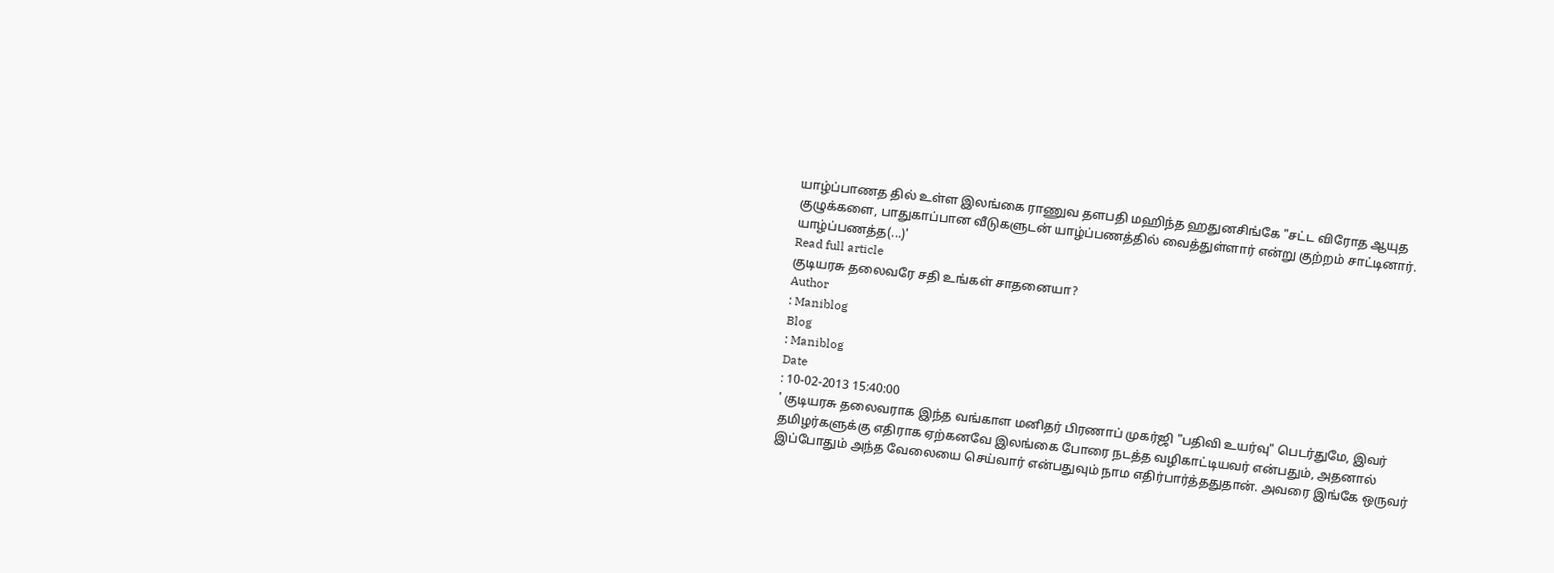யாழ்ப்பாணத தில் உள்ள இலங்கை ராணுவ தளபதி மஹிந்த ஹதுனசிங்கே "சட்ட விரோத ஆயுத குழுக்களை, பாதுகாப்பான வீடுகளுடன் யாழ்ப்பணத்தில் வைத்துள்ளார் என்று குற்றம் சாட்டினார். யாழ்ப்பணத்த(...)'
Read full article
குடியரசு தலைவரே சதி உங்கள் சாதனையா?
Author
: Maniblog
Blog
: Maniblog
Date
: 10-02-2013 15:40:00
' குடியரசு தலைவராக இந்த வங்காள மனிதர் பிரணாப் முகர்ஜி "பதிவி உயர்வு" பெடர்துமே, இவர் தமிழர்களுக்கு எதிராக ஏற்கனவே இலங்கை போரை நடத்த வழிகாட்டியவர் என்பதும், அதனால் இப்போதும் அந்த வேலையை செய்வார் என்பதுவும் நாம எதிர்பார்த்ததுதான். அவரை இங்கே ஒருவர்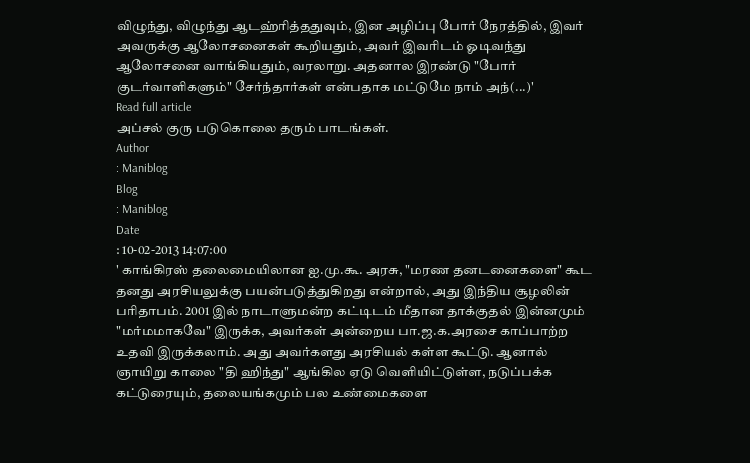விழுந்து, விழுந்து ஆடஹ்ரித்ததுவும், இன அழிப்பு போர் நேரத்தில், இவர் அவருக்கு ஆலோசனைகள் கூறியதும், அவர் இவரிடம் ஓடிவந்து ஆலோசனை வாங்கியதும், வரலாறு. அதனால இரண்டு "போர் குடர்வாளிகளும்" சேர்ந்தார்கள் என்பதாக மட்டுமே நாம் அந்(...)'
Read full article
அப்சல் குரு படுகொலை தரும் பாடங்கள்.
Author
: Maniblog
Blog
: Maniblog
Date
: 10-02-2013 14:07:00
' காங்கிரஸ் தலைமையிலான ஐ.மு.கூ. அரசு, "மரண தனடனைகளை" கூட தனது அரசியலுக்கு பயன்படுத்துகிறது என்றால், அது இந்திய சூழலின் பரிதாபம். 2001 இல் நாடாளுமன்ற கட்டிடம் மீதான தாக்குதல் இன்னமும் "மர்மமாகவே" இருக்க, அவர்கள் அன்றைய பா.ஜ.க.அரசை காப்பாற்ற உதவி இருக்கலாம். அது அவர்களது அரசியல் கள்ள கூட்டு. ஆனால் ஞாயிறு காலை "தி ஹிந்து" ஆங்கில ஏடு வெளியிட்டுள்ள, நடுப்பக்க கட்டுரையும், தலையங்கமும் பல உண்மைகளை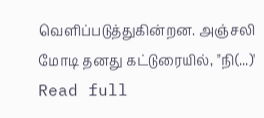வெளிப்படுத்துகின்றன. அஞ்சலி மோடி தனது கட்டுரையில், "நி(...)'
Read full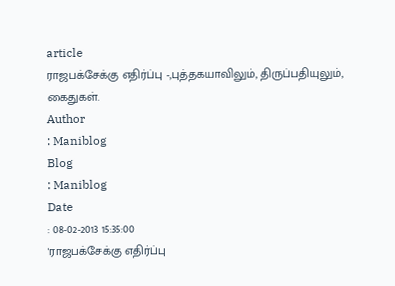article
ராஜபக்சேக்கு எதிர்ப்பு -,புத்தகயாவிலும், திருப்பதியுலும், கைதுகள்.
Author
: Maniblog
Blog
: Maniblog
Date
: 08-02-2013 15:35:00
'ராஜபக்சேக்கு எதிர்ப்பு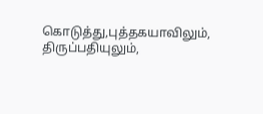கொடுத்து,புத்தகயாவிலும், திருப்பதியுலும்,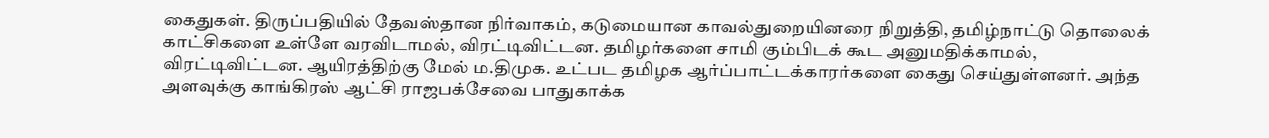கைதுகள். திருப்பதியில் தேவஸ்தான நிர்வாகம், கடுமையான காவல்துறையினரை நிறுத்தி, தமிழ்நாட்டு தொலைக் காட்சிகளை உள்ளே வரவிடாமல், விரட்டிவிட்டன. தமிழர்களை சாமி கும்பிடக் கூட அனுமதிக்காமல், விரட்டிவிட்டன. ஆயிரத்திற்கு மேல் ம.திமுக. உட்பட தமிழக ஆர்ப்பாட்டக்காரர்களை கைது செய்துள்ளனர். அந்த அளவுக்கு காங்கிரஸ் ஆட்சி ராஜபக்சேவை பாதுகாக்க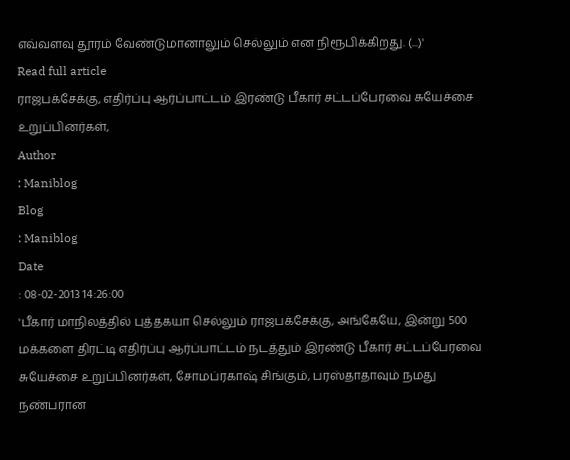எவ்வளவு தூரம் வேண்டுமானாலும் செல்லும் என நிரூபிக்கிறது. (...)'
Read full article
ராஜபக்சேக்கு, எதிர்ப்பு ஆர்ப்பாட்டம் இரண்டு பீகார் சட்டப்பேரவை சுயேச்சை உறுப்பினர்கள்,
Author
: Maniblog
Blog
: Maniblog
Date
: 08-02-2013 14:26:00
'பீகார் மாநிலத்தில் புத்தகயா செல்லும் ராஜபக்சேக்கு, அங்கேயே, இன்று 500 மக்களை திரட்டி எதிர்ப்பு ஆர்ப்பாட்டம் நடத்தும் இரண்டு பீகார் சட்டப்பேரவை சுயேச்சை உறுப்பினர்கள், சோமப்ரகாஷ் சிங்கும், பரஸ்தாதாவும் நமது நண்பரான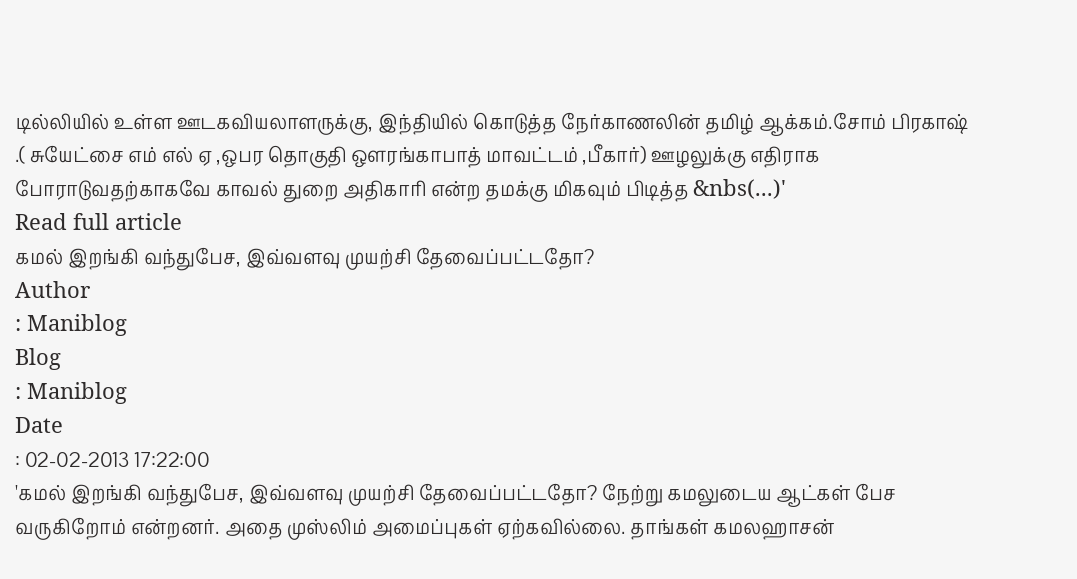டில்லியில் உள்ள ஊடகவியலாளருக்கு, இந்தியில் கொடுத்த நேர்காணலின் தமிழ் ஆக்கம்.சோம் பிரகாஷ் .( சுயேட்சை எம் எல் ஏ ,ஒபர தொகுதி ஔரங்காபாத் மாவட்டம் ,பீகார்) ஊழலுக்கு எதிராக போராடுவதற்காகவே காவல் துறை அதிகாரி என்ற தமக்கு மிகவும் பிடித்த &nbs(...)'
Read full article
கமல் இறங்கி வந்துபேச, இவ்வளவு முயற்சி தேவைப்பட்டதோ?
Author
: Maniblog
Blog
: Maniblog
Date
: 02-02-2013 17:22:00
'கமல் இறங்கி வந்துபேச, இவ்வளவு முயற்சி தேவைப்பட்டதோ? நேற்று கமலுடைய ஆட்கள் பேச வருகிறோம் என்றனர். அதை முஸ்லிம் அமைப்புகள் ஏற்கவில்லை. தாங்கள் கமலஹாசன்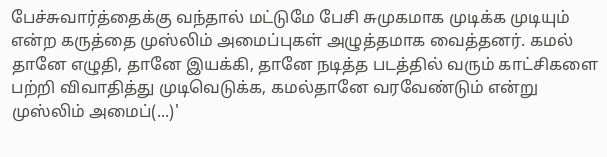பேச்சுவார்த்தைக்கு வந்தால் மட்டுமே பேசி சுமுகமாக முடிக்க முடியும் என்ற கருத்தை முஸ்லிம் அமைப்புகள் அழுத்தமாக வைத்தனர். கமல் தானே எழுதி, தானே இயக்கி, தானே நடித்த படத்தில் வரும் காட்சிகளை பற்றி விவாதித்து முடிவெடுக்க, கமல்தானே வரவேண்டும் என்று முஸ்லிம் அமைப்(...)'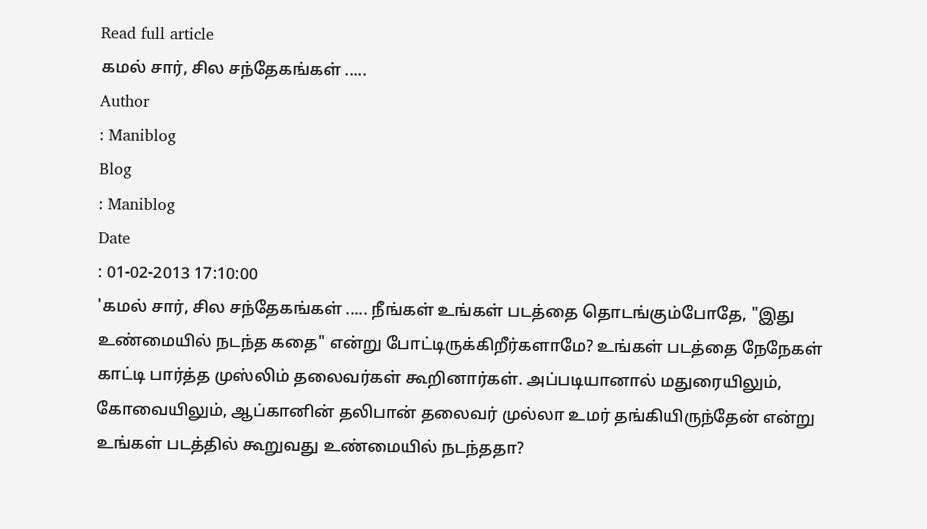Read full article
கமல் சார், சில சந்தேகங்கள் .....
Author
: Maniblog
Blog
: Maniblog
Date
: 01-02-2013 17:10:00
'கமல் சார், சில சந்தேகங்கள் ..... நீங்கள் உங்கள் படத்தை தொடங்கும்போதே, "இது உண்மையில் நடந்த கதை" என்று போட்டிருக்கிறீர்களாமே? உங்கள் படத்தை நேநேகள் காட்டி பார்த்த முஸ்லிம் தலைவர்கள் கூறினார்கள். அப்படியானால் மதுரையிலும், கோவையிலும், ஆப்கானின் தலிபான் தலைவர் முல்லா உமர் தங்கியிருந்தேன் என்று உங்கள் படத்தில் கூறுவது உண்மையில் நடந்ததா?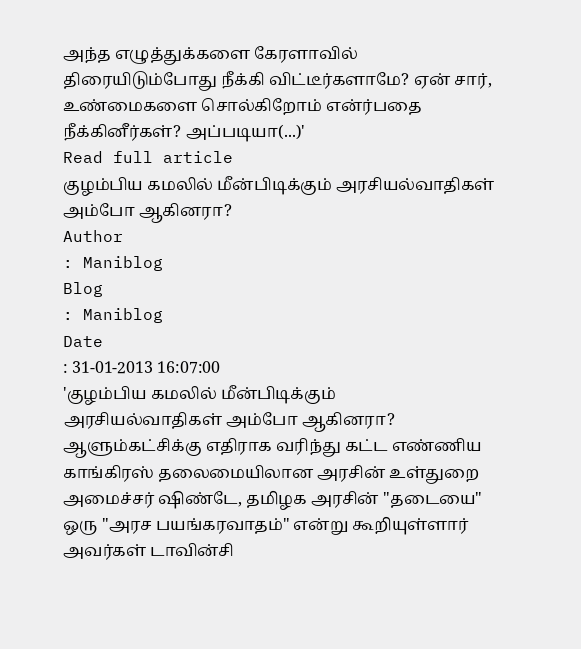அந்த எழுத்துக்களை கேரளாவில் திரையிடும்போது நீக்கி விட்டீர்களாமே? ஏன் சார், உண்மைகளை சொல்கிறோம் என்ர்பதை நீக்கினீர்கள்? அப்படியா(...)'
Read full article
குழம்பிய கமலில் மீன்பிடிக்கும் அரசியல்வாதிகள் அம்போ ஆகினரா?
Author
: Maniblog
Blog
: Maniblog
Date
: 31-01-2013 16:07:00
'குழம்பிய கமலில் மீன்பிடிக்கும் அரசியல்வாதிகள் அம்போ ஆகினரா? ஆளும்கட்சிக்கு எதிராக வரிந்து கட்ட எண்ணிய காங்கிரஸ் தலைமையிலான அரசின் உள்துறை அமைச்சர் ஷிண்டே, தமிழக அரசின் "தடையை" ஒரு "அரச பயங்கரவாதம்" என்று கூறியுள்ளார் அவர்கள் டாவின்சி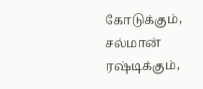கோடுக்கும், சல்மான் ரஷ்டிக்கும்,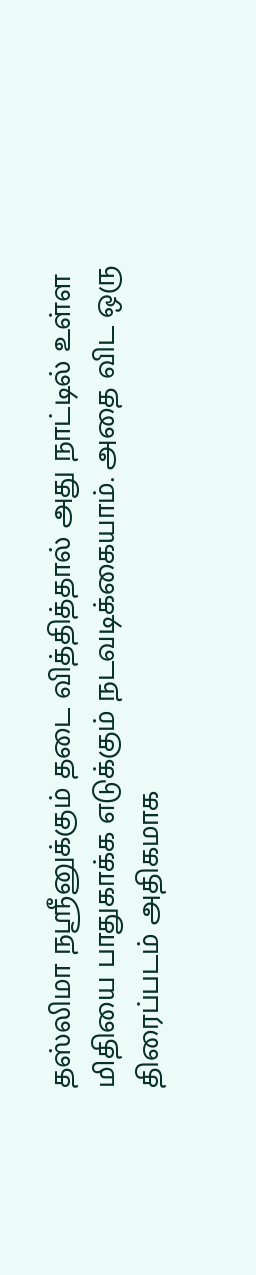தஸ்லிமா நஸ்ரீனுக்கும் தடை வித்தித்தால் அது நாட்டில் உள்ள மிதியை பாதுகாக்க எடுக்கும் நடவடிக்கையாம். அதை விட ஒரு திரைப்படம் அதிகமாக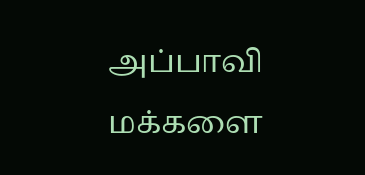அப்பாவி மக்களை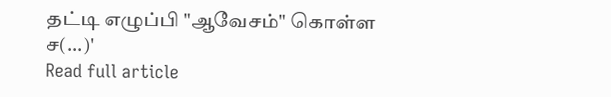தட்டி எழுப்பி "ஆவேசம்" கொள்ள ச(...)'
Read full article